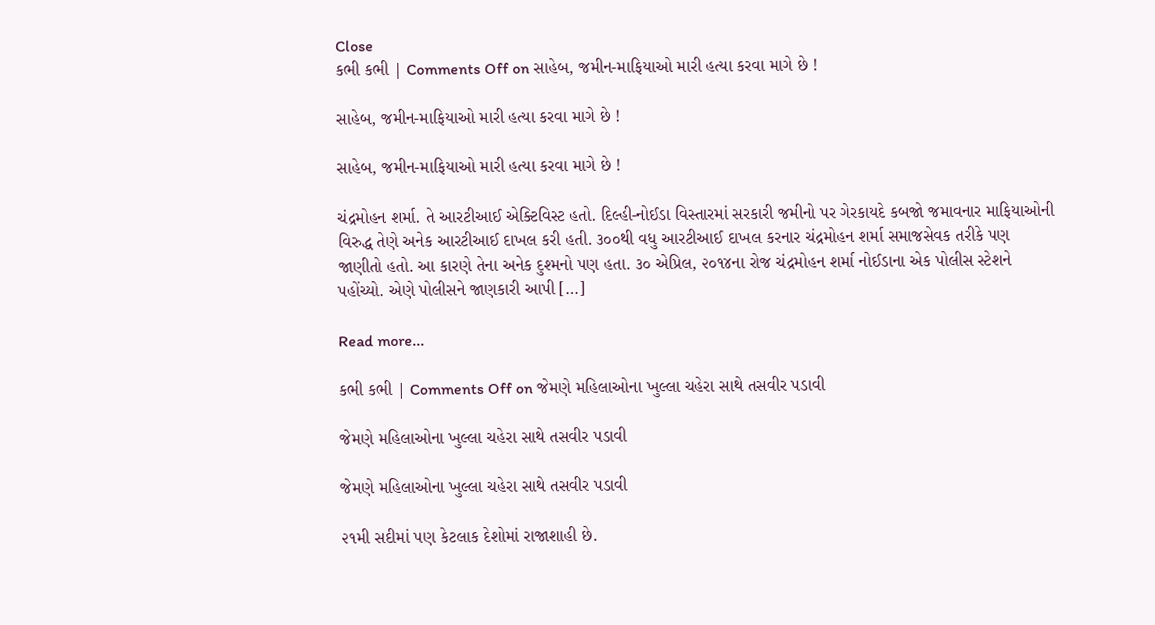Close
કભી કભી | Comments Off on સાહેબ, જમીન-માફિયાઓ મારી હત્યા કરવા માગે છે !

સાહેબ, જમીન-માફિયાઓ મારી હત્યા કરવા માગે છે !

સાહેબ, જમીન-માફિયાઓ મારી હત્યા કરવા માગે છે !

ચંદ્રમોહન શર્મા. તે આરટીઆઈ એક્ટિવિસ્ટ હતો. દિલ્હી-નોઈડા વિસ્તારમાં સરકારી જમીનો પર ગેરકાયદે કબજો જમાવનાર માફિયાઓની વિરુદ્ધ તેણે અનેક આરટીઆઈ દાખલ કરી હતી. ૩૦૦થી વધુ આરટીઆઈ દાખલ કરનાર ચંદ્રમોહન શર્મા સમાજસેવક તરીકે પણ જાણીતો હતો. આ કારણે તેના અનેક દુશ્મનો પણ હતા. ૩૦ એપ્રિલ, ૨૦૧૪ના રોજ ચંદ્રમોહન શર્મા નોઈડાના એક પોલીસ સ્ટેશને પહોંચ્યો. એણે પોલીસને જાણકારી આપી […]

Read more...

કભી કભી | Comments Off on જેમણે મહિલાઓના ખુલ્લા ચહેરા સાથે તસવીર પડાવી

જેમણે મહિલાઓના ખુલ્લા ચહેરા સાથે તસવીર પડાવી

જેમણે મહિલાઓના ખુલ્લા ચહેરા સાથે તસવીર પડાવી

૨૧મી સદીમાં પણ કેટલાક દેશોમાં રાજાશાહી છે.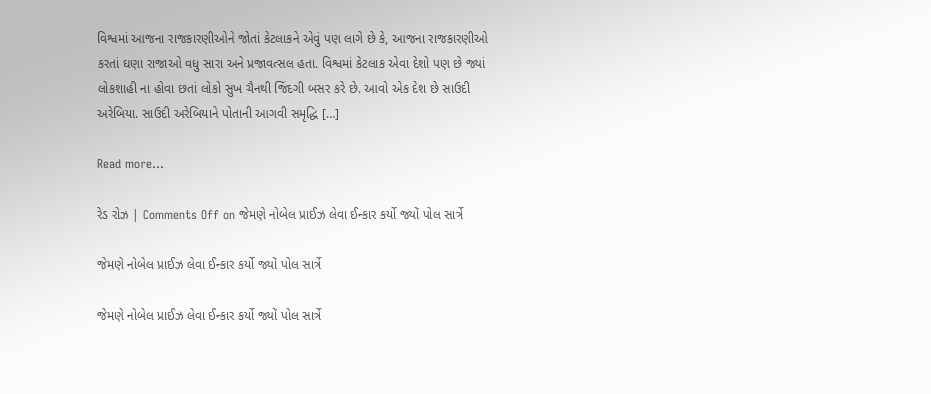વિશ્વમાં આજના રાજકારણીઓને જોતાં કેટલાકને એવું પણ લાગે છે કે, આજના રાજકારણીઓ કરતાં ઘણા રાજાઓ વધુ સારા અને પ્રજાવત્સલ હતા. વિશ્વમાં કેટલાક એવા દેશો પણ છે જ્યાં લોકશાહી ના હોવા છતાં લોકો સુખ ચૈનથી જિંદગી બસર કરે છે. આવો એક દેશ છે સાઉદી અરેબિયા. સાઉદી અરેબિયાને પોતાની આગવી સમૃદ્ધિ […]

Read more...

રેડ રોઝ | Comments Off on જેમણે નોબેલ પ્રાઈઝ લેવા ઈન્કાર કર્યો જ્યોં પોલ સાર્ત્રે

જેમણે નોબેલ પ્રાઈઝ લેવા ઈન્કાર કર્યો જ્યોં પોલ સાર્ત્રે

જેમણે નોબેલ પ્રાઈઝ લેવા ઈન્કાર કર્યો જ્યોં પોલ સાર્ત્રે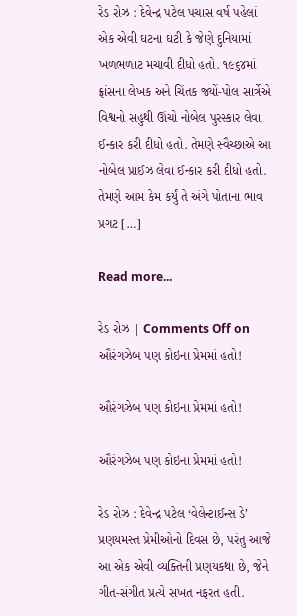રેડ રોઝ : દેવેન્દ્ર પટેલ પચાસ વર્ષ પહેલાં એક એવી ઘટના ઘટી કે જેણે દુનિયામાં ખળભળાટ મચાવી દીધો હતો. ૧૯૬૪માં ફ્રાંસના લેખક અને ચિંતક જ્યોં-પોલ સાર્ત્રેએ વિશ્વનો સહુથી ઊંચો નોબેલ પુરસ્કાર લેવા ઈન્કાર કરી દીધો હતો. તેમણે સ્વૈચ્છાએ આ નોબેલ પ્રાઈઝ લેવા ઈન્કાર કરી દીધો હતો. તેમણે આમ કેમ કર્યું તે અંગે પોતાના ભાવ પ્રગટ […]

Read more...

રેડ રોઝ | Comments Off on ઔરંગઝેબ પણ કોઇના પ્રેમમાં હતો!

ઔરંગઝેબ પણ કોઇના પ્રેમમાં હતો!

ઔરંગઝેબ પણ કોઇના પ્રેમમાં હતો!

રેડ રોઝ : દેવેન્દ્ર પટેલ ‘વેલેન્ટાઈન્સ ડે’ પ્રણયમસ્ત પ્રેમીઓનો દિવસ છે, પરંતુ આજે આ એક એવી વ્યક્તિની પ્રણયકથા છે, જેને ગીત-સંગીત પ્રત્યે સખત નફરત હતી.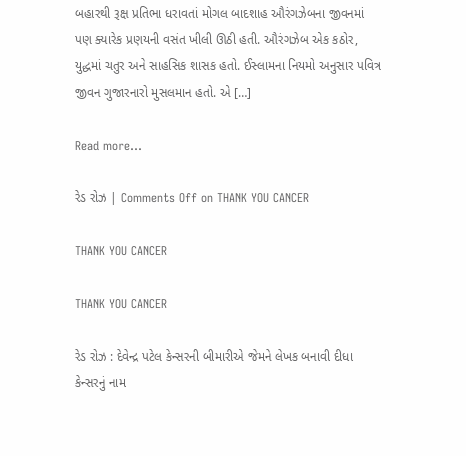બહારથી રૂક્ષ પ્રતિભા ધરાવતાં મોગલ બાદશાહ ઔરંગઝેબના જીવનમાં પણ ક્યારેક પ્રણયની વસંત ખીલી ઊઠી હતી. ઔરંગઝેબ એક કઠોર, યુદ્ધમાં ચતુર અને સાહસિક શાસક હતો. ઈસ્લામના નિયમો અનુસાર પવિત્ર જીવન ગુજારનારો મુસલમાન હતો. એ […]

Read more...

રેડ રોઝ | Comments Off on THANK YOU CANCER

THANK YOU CANCER

THANK YOU CANCER

રેડ રોઝ : દેવેન્દ્ર પટેલ કેન્સરની બીમારીએ જેમને લેખક બનાવી દીધા કેન્સરનું નામ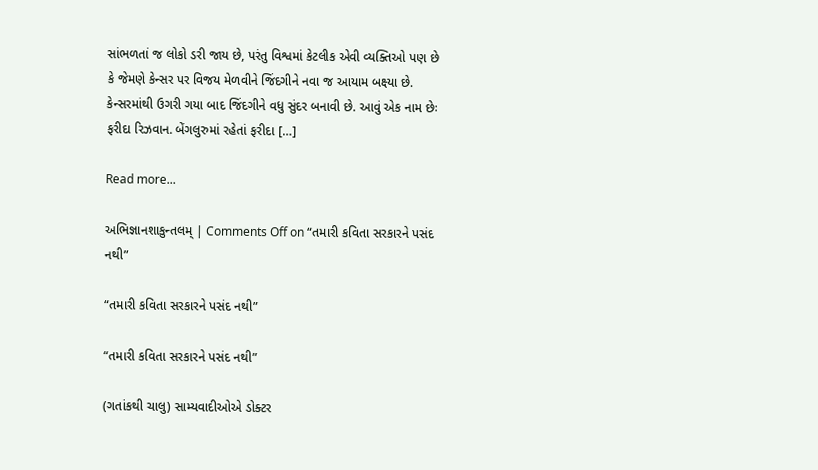સાંભળતાં જ લોકો ડરી જાય છે, પરંતુ વિશ્વમાં કેટલીક એવી વ્યક્તિઓ પણ છે કે જેમણે કેન્સર પર વિજય મેળવીને જિંદગીને નવા જ આયામ બક્ષ્યા છે. કેન્સરમાંથી ઉગરી ગયા બાદ જિંદગીને વધુ સુંદર બનાવી છે. આવું એક નામ છેઃ ફરીદા રિઝવાન. બેંગલુરુમાં રહેતાં ફરીદા […]

Read more...

અભિજ્ઞાનશાકુન્તલમ્ | Comments Off on “તમારી કવિતા સરકારને પસંદ નથી”

“તમારી કવિતા સરકારને પસંદ નથી”

“તમારી કવિતા સરકારને પસંદ નથી”

(ગતાંકથી ચાલુ) સામ્યવાદીઓએ ડોક્ટર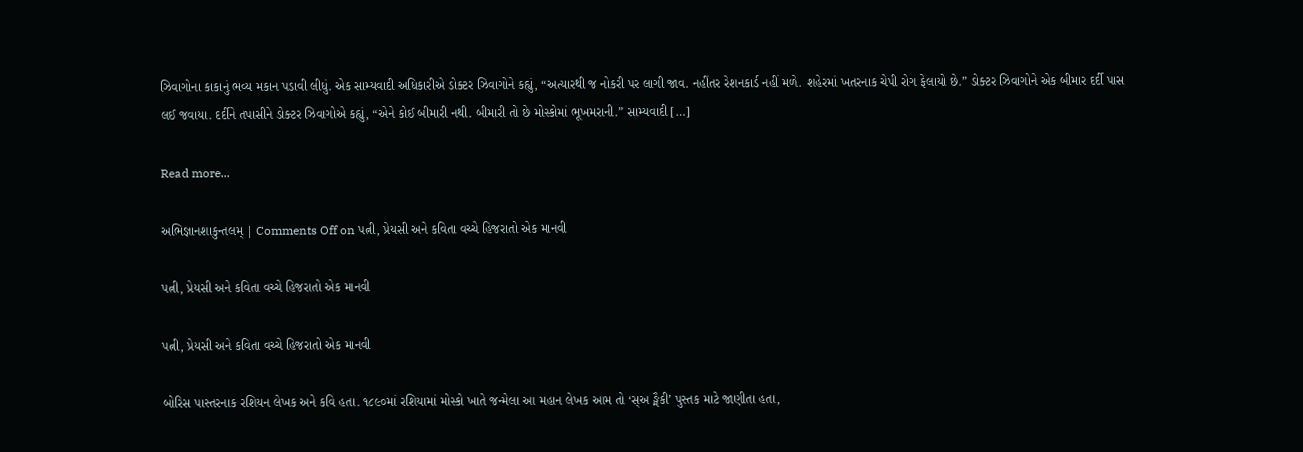ઝિવાગોના કાકાનું ભવ્ય મકાન પડાવી લીધું. એક સામ્યવાદી અધિકારીએ ડોક્ટર ઝિવાગોને કહ્યું, “અત્યારથી જ નોકરી પર લાગી જાવ. નહીંતર રેશનકાર્ડ નહીં મળે. શહેરમાં ખતરનાક ચેપી રોગ ફેલાયો છે.” ડોક્ટર ઝિવાગોને એક બીમાર દર્દી પાસ લઈ જવાયા. દર્દીને તપાસીને ડોક્ટર ઝિવાગોએ કહ્યું, “એને કોઈ બીમારી નથી. બીમારી તો છે મોસ્કોમાં ભૂખમરાની.” સામ્યવાદી […]

Read more...

અભિજ્ઞાનશાકુન્તલમ્ | Comments Off on પત્ની, પ્રેયસી અને કવિતા વચ્ચે હિજરાતો એક માનવી

પત્ની, પ્રેયસી અને કવિતા વચ્ચે હિજરાતો એક માનવી

પત્ની, પ્રેયસી અને કવિતા વચ્ચે હિજરાતો એક માનવી

બોરિસ પાસ્તરનાક રશિયન લેખક અને કવિ હતા. ૧૮૯૦માં રશિયામાં મોસ્કો ખાતે જન્મેલા આ મહાન લેખક આમ તો ‘સ્અ ઙ્મૈકી’ પુસ્તક માટે જાણીતા હતા,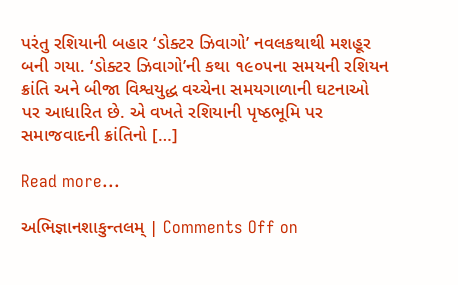પરંતુ રશિયાની બહાર ‘ડોક્ટર ઝિવાગો’ નવલકથાથી મશહૂર બની ગયા. ‘ડોક્ટર ઝિવાગો’ની કથા ૧૯૦૫ના સમયની રશિયન ક્રાંતિ અને બીજા વિશ્વયુદ્ધ વચ્ચેના સમયગાળાની ઘટનાઓ પર આધારિત છે. એ વખતે રશિયાની પૃષ્ઠભૂમિ પર સમાજવાદની ક્રાંતિનો […]

Read more...

અભિજ્ઞાનશાકુન્તલમ્ | Comments Off on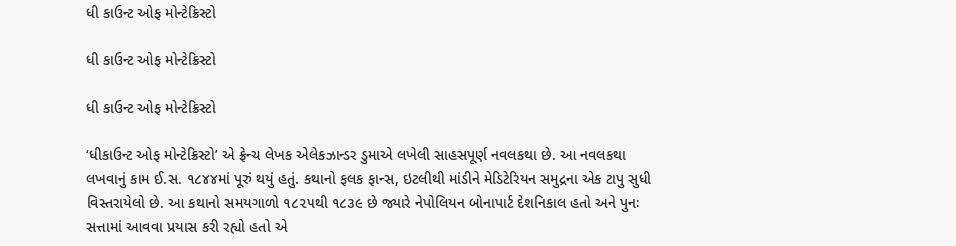ધી કાઉન્ટ ઓફ મોન્ટેક્રિસ્ટો

ધી કાઉન્ટ ઓફ મોન્ટેક્રિસ્ટો

ધી કાઉન્ટ ઓફ મોન્ટેક્રિસ્ટો

‘ધીકાઉન્ટ ઓફ મોન્ટેક્રિસ્ટો’ એ ફ્રેન્ચ લેખક એલેકઝાન્ડર ડુમાએ લખેલી સાહસપૂર્ણ નવલકથા છે. આ નવલકથા લખવાનું કામ ઈ.સ. ૧૮૪૪માં પૂરું થયું હતું. કથાનો ફલક ફાન્સ, ઇટલીથી માંડીને મેડિટેરિયન સમુદ્રના એક ટાપુ સુધી વિસ્તરાયેલો છે. આ કથાનો સમયગાળો ૧૮૨૫થી ૧૮૩૯ છે જ્યારે નેપોલિયન બોનાપાર્ટ દેશનિકાલ હતો અને પુનઃ સત્તામાં આવવા પ્રયાસ કરી રહ્યો હતો એ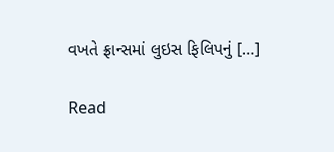વખતે ફ્રાન્સમાં લુઇસ ફિલિપનું […]

Read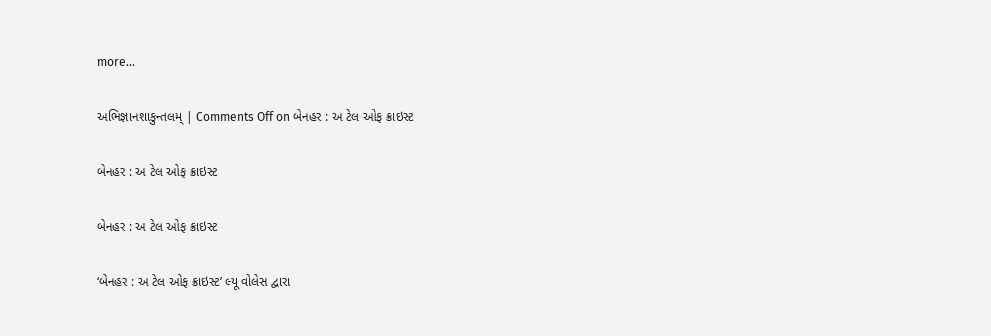more...

અભિજ્ઞાનશાકુન્તલમ્ | Comments Off on બેનહર : અ ટેલ ઓફ ક્રાઇસ્ટ

બેનહર : અ ટેલ ઓફ ક્રાઇસ્ટ

બેનહર : અ ટેલ ઓફ ક્રાઇસ્ટ

‘બેનહર : અ ટેલ ઓફ ક્રાઇસ્ટ’ લ્યૂ વોલેસ દ્વારા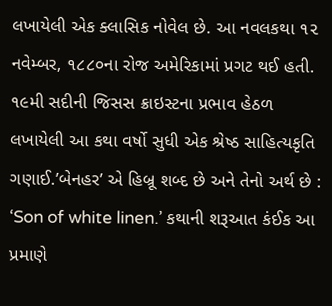લખાયેલી એક ક્લાસિક નોવેલ છે. આ નવલકથા ૧૨ નવેમ્બર, ૧૮૮૦ના રોજ અમેરિકામાં પ્રગટ થઈ હતી. ૧૯મી સદીની જિસસ ક્રાઇસ્ટના પ્રભાવ હેઠળ લખાયેલી આ કથા વર્ષો સુધી એક શ્રેષ્ઠ સાહિત્યકૃતિ ગણાઈ.’બેનહર’ એ હિબ્રૂ શબ્દ છે અને તેનો અર્થ છે : ‘Son of white linen.’ કથાની શરૂઆત કંઈક આ પ્રમાણે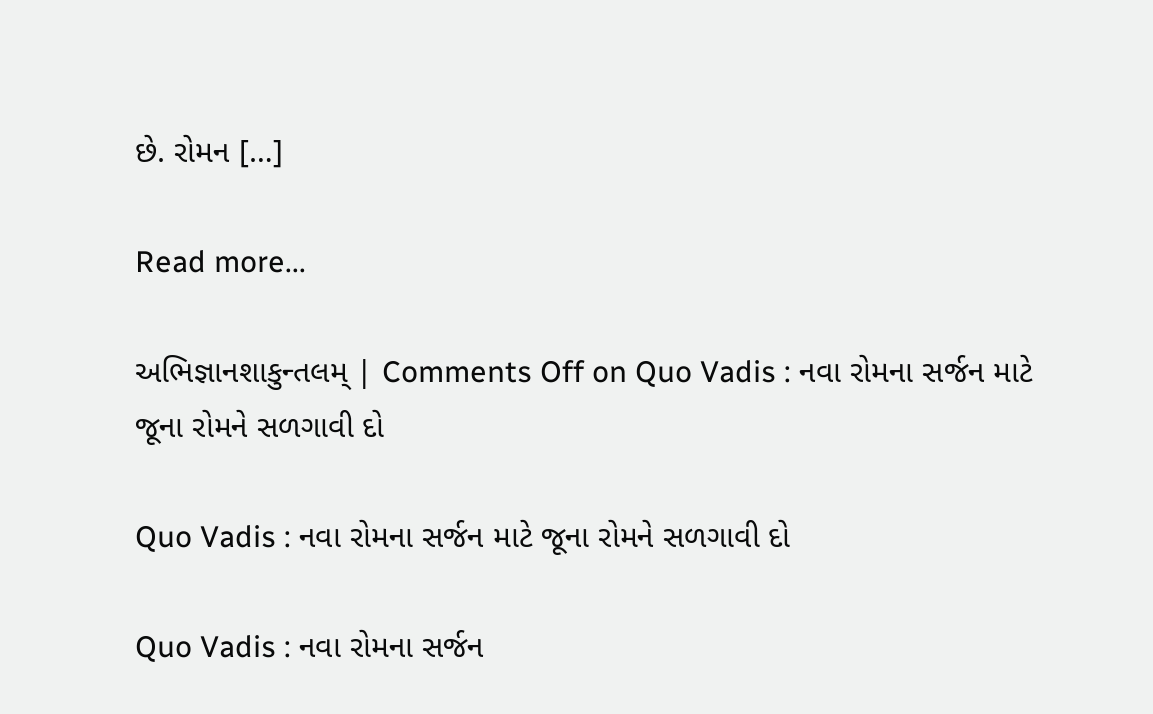છે. રોમન […]

Read more...

અભિજ્ઞાનશાકુન્તલમ્ | Comments Off on Quo Vadis : નવા રોમના સર્જન માટે જૂના રોમને સળગાવી દો

Quo Vadis : નવા રોમના સર્જન માટે જૂના રોમને સળગાવી દો

Quo Vadis : નવા રોમના સર્જન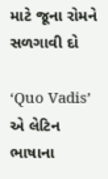માટે જૂના રોમને સળગાવી દો

‘Quo Vadis’ એ લેટિન ભાષાના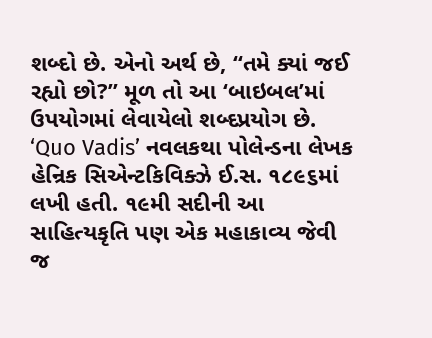શબ્દો છે. એનો અર્થ છે, “તમે ક્યાં જઈ રહ્યો છો?” મૂળ તો આ ‘બાઇબલ’માં ઉપયોગમાં લેવાયેલો શબ્દપ્રયોગ છે. ‘Quo Vadis’ નવલકથા પોલેન્ડના લેખક હેન્રિક સિએન્ટકિવિક્ઝે ઈ.સ. ૧૮૯૬માં લખી હતી. ૧૯મી સદીની આ સાહિત્યકૃતિ પણ એક મહાકાવ્ય જેવી જ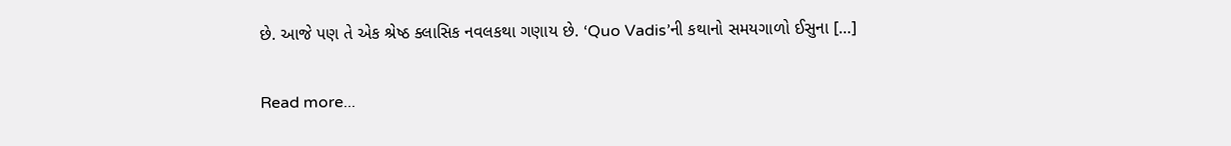છે. આજે પણ તે એક શ્રેષ્ઠ ક્લાસિક નવલકથા ગણાય છે. ‘Quo Vadis’ની કથાનો સમયગાળો ઈસુના […]

Read more...